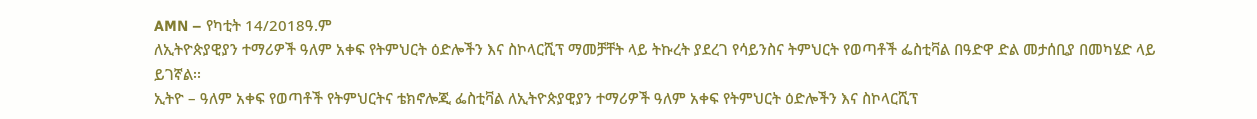AMN – የካቲት 14/2018ዓ.ም
ለኢትዮጵያዊያን ተማሪዎች ዓለም አቀፍ የትምህርት ዕድሎችን እና ስኮላርሺፕ ማመቻቸት ላይ ትኩረት ያደረገ የሳይንስና ትምህርት የወጣቶች ፌስቲቫል በዓድዋ ድል መታሰቢያ በመካሄድ ላይ ይገኛል፡፡
ኢትዮ – ዓለም አቀፍ የወጣቶች የትምህርትና ቴክኖሎጂ ፌስቲቫል ለኢትዮጵያዊያን ተማሪዎች ዓለም አቀፍ የትምህርት ዕድሎችን እና ስኮላርሺፕ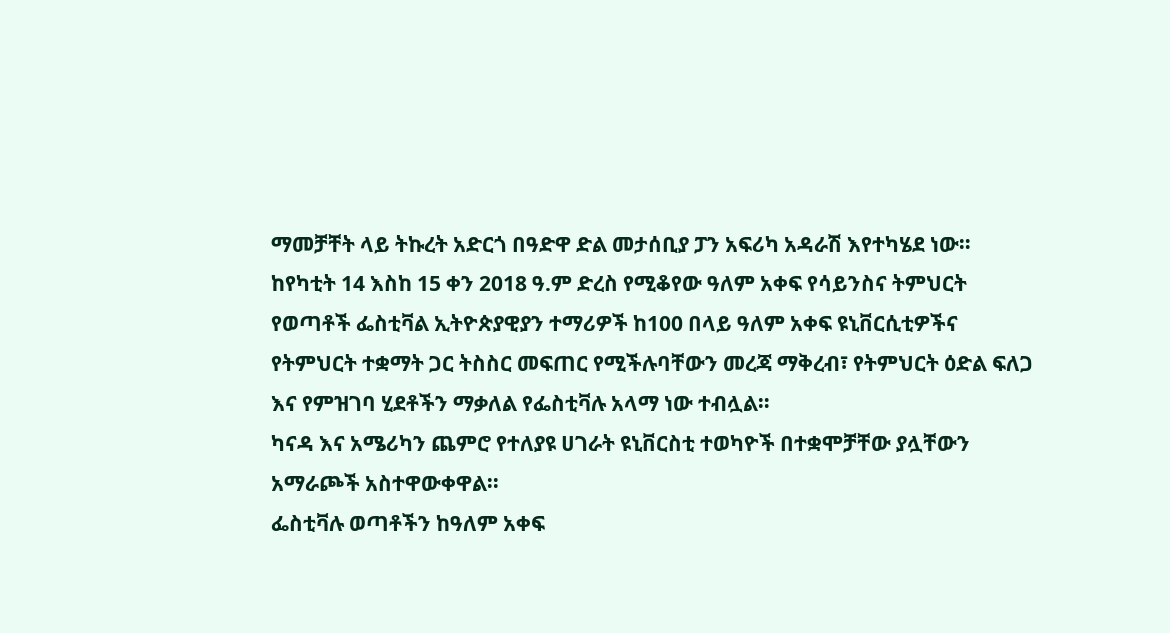ማመቻቸት ላይ ትኩረት አድርጎ በዓድዋ ድል መታሰቢያ ፓን አፍሪካ አዳራሽ እየተካሄደ ነው።
ከየካቲት 14 እስከ 15 ቀን 2018 ዓ.ም ድረስ የሚቆየው ዓለም አቀፍ የሳይንስና ትምህርት የወጣቶች ፌስቲቫል ኢትዮጵያዊያን ተማሪዎች ከ100 በላይ ዓለም አቀፍ ዩኒቨርሲቲዎችና የትምህርት ተቋማት ጋር ትስስር መፍጠር የሚችሉባቸውን መረጃ ማቅረብ፣ የትምህርት ዕድል ፍለጋ እና የምዝገባ ሂደቶችን ማቃለል የፌስቲቫሉ አላማ ነው ተብሏል።
ካናዳ እና አሜሪካን ጨምሮ የተለያዩ ሀገራት ዩኒቨርስቲ ተወካዮች በተቋሞቻቸው ያሏቸውን አማራጮች አስተዋውቀዋል፡፡
ፌስቲቫሉ ወጣቶችን ከዓለም አቀፍ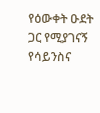የዕውቀት ዑደት ጋር የሚያገናኝ የሳይንስና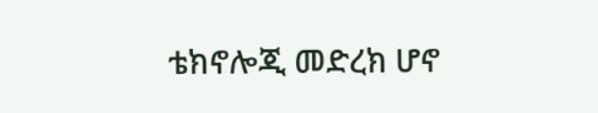ቴክኖሎጂ መድረክ ሆኖ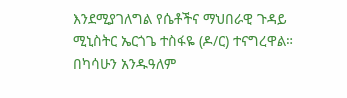እንደሚያገለግል የሴቶችና ማህበራዊ ጉዳይ ሚኒስትር ኤርጎጌ ተስፋዬ (ዶ/ር) ተናግረዋል።
በካሳሁን አንዱዓለም